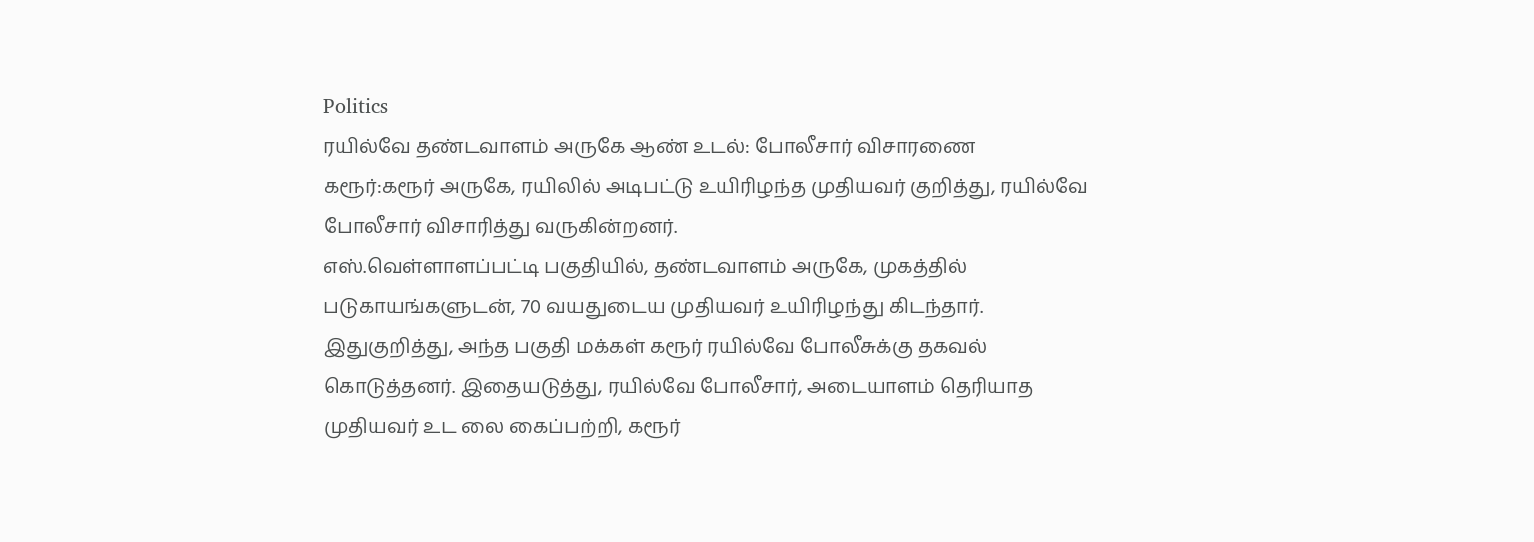Politics
ரயில்வே தண்டவாளம் அருகே ஆண் உடல்: போலீசார் விசாரணை
கரூர்:கரூர் அருகே, ரயிலில் அடிபட்டு உயிரிழந்த முதியவர் குறித்து, ரயில்வே போலீசார் விசாரித்து வருகின்றனர்.
எஸ்.வெள்ளாளப்பட்டி பகுதியில், தண்டவாளம் அருகே, முகத்தில்
படுகாயங்களுடன், 70 வயதுடைய முதியவர் உயிரிழந்து கிடந்தார்.
இதுகுறித்து, அந்த பகுதி மக்கள் கரூர் ரயில்வே போலீசுக்கு தகவல்
கொடுத்தனர். இதையடுத்து, ரயில்வே போலீசார், அடையாளம் தெரியாத
முதியவர் உட லை கைப்பற்றி, கரூர்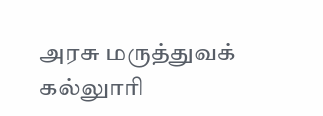அரசு மருத்துவக் கல்லுாரி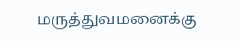மருத்துவமனைக்கு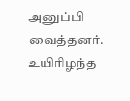அனுப்பி வைத்தனர். உயிரிழந்த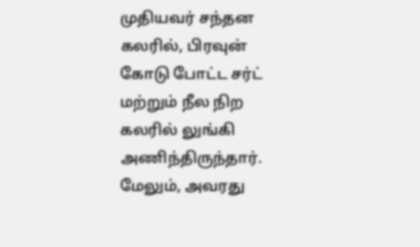முதியவர் சந்தன
கலரில், பிரவுன் கோடு போட்ட சர்ட் மற்றும் நீல நிற கலரில் லுங்கி
அணிந்திருந்தார். மேலும், அவரது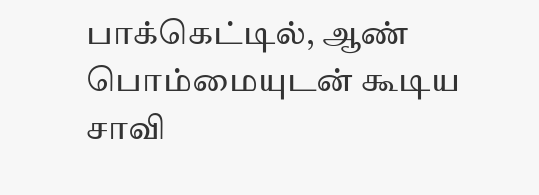பாக்கெட்டில், ஆண் பொம்மையுடன் கூடிய
சாவி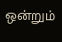ஒன்றும்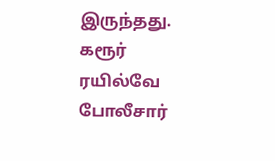இருந்தது.
கரூர் ரயில்வே போலீசார்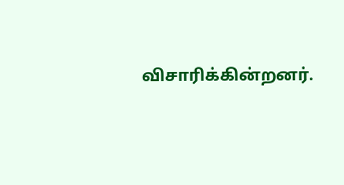விசாரிக்கின்றனர்.